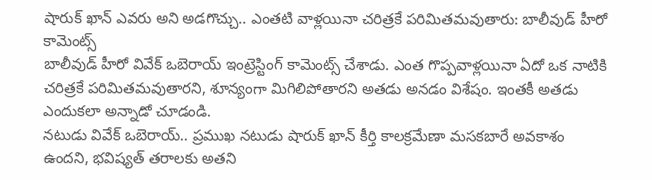షారుక్ ఖాన్ ఎవరు అని అడగొచ్చు.. ఎంతటి వాళ్లయినా చరిత్రకే పరిమితమవుతారు: బాలీవుడ్ హీరో కామెంట్స్
బాలీవుడ్ హీరో వివేక్ ఒబెరాయ్ ఇంట్రెస్టింగ్ కామెంట్స్ చేశాడు. ఎంత గొప్పవాళ్లయినా ఏదో ఒక నాటికి చరిత్రకే పరిమితమవుతారని, శూన్యంగా మిగిలిపోతారని అతడు అనడం విశేషం. ఇంతకీ అతడు ఎందుకలా అన్నాడో చూడండి.
నటుడు వివేక్ ఒబెరాయ్.. ప్రముఖ నటుడు షారుక్ ఖాన్ కీర్తి కాలక్రమేణా మసకబారే అవకాశం ఉందని, భవిష్యత్ తరాలకు అతని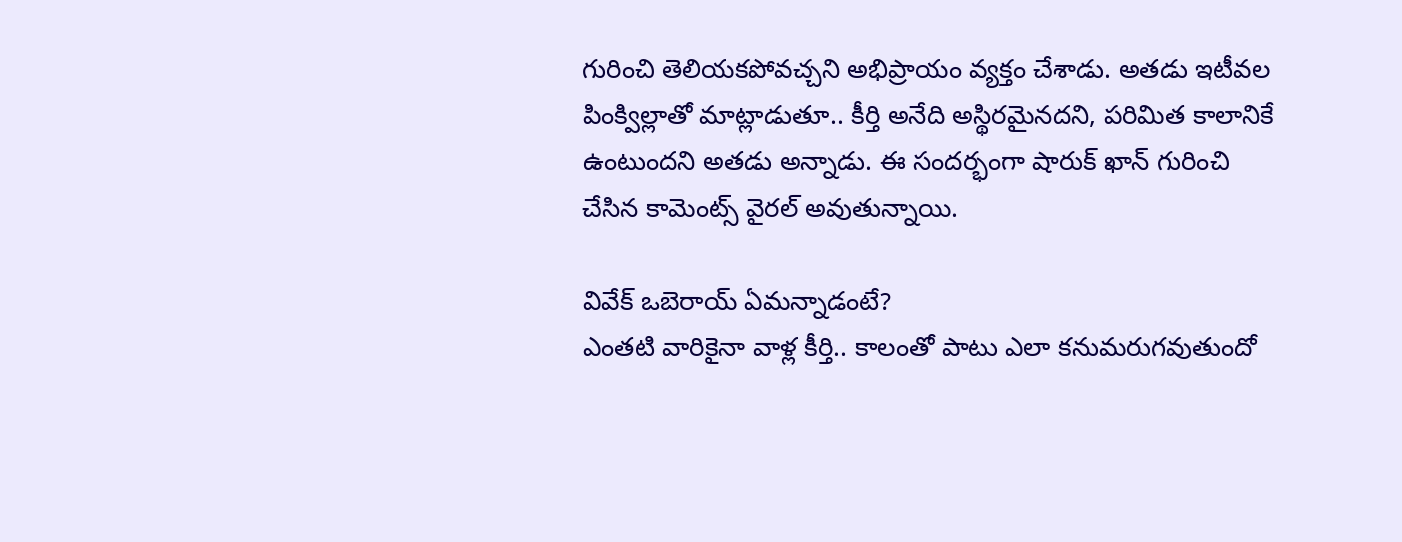గురించి తెలియకపోవచ్చని అభిప్రాయం వ్యక్తం చేశాడు. అతడు ఇటీవల పింక్విల్లాతో మాట్లాడుతూ.. కీర్తి అనేది అస్థిరమైనదని, పరిమిత కాలానికే ఉంటుందని అతడు అన్నాడు. ఈ సందర్భంగా షారుక్ ఖాన్ గురించి చేసిన కామెంట్స్ వైరల్ అవుతున్నాయి.

వివేక్ ఒబెరాయ్ ఏమన్నాడంటే?
ఎంతటి వారికైనా వాళ్ల కీర్తి.. కాలంతో పాటు ఎలా కనుమరుగవుతుందో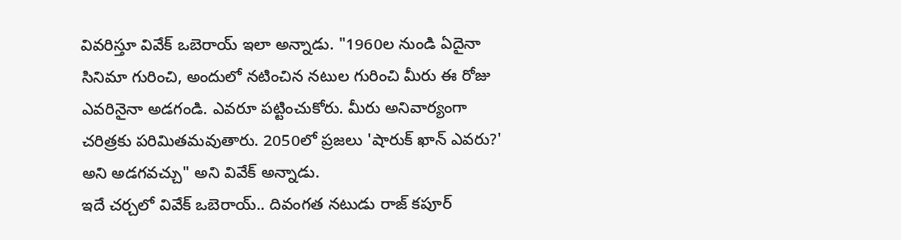వివరిస్తూ వివేక్ ఒబెరాయ్ ఇలా అన్నాడు. "1960ల నుండి ఏదైనా సినిమా గురించి, అందులో నటించిన నటుల గురించి మీరు ఈ రోజు ఎవరినైనా అడగండి. ఎవరూ పట్టించుకోరు. మీరు అనివార్యంగా చరిత్రకు పరిమితమవుతారు. 2050లో ప్రజలు 'షారుక్ ఖాన్ ఎవరు?' అని అడగవచ్చు" అని వివేక్ అన్నాడు.
ఇదే చర్చలో వివేక్ ఒబెరాయ్.. దివంగత నటుడు రాజ్ కపూర్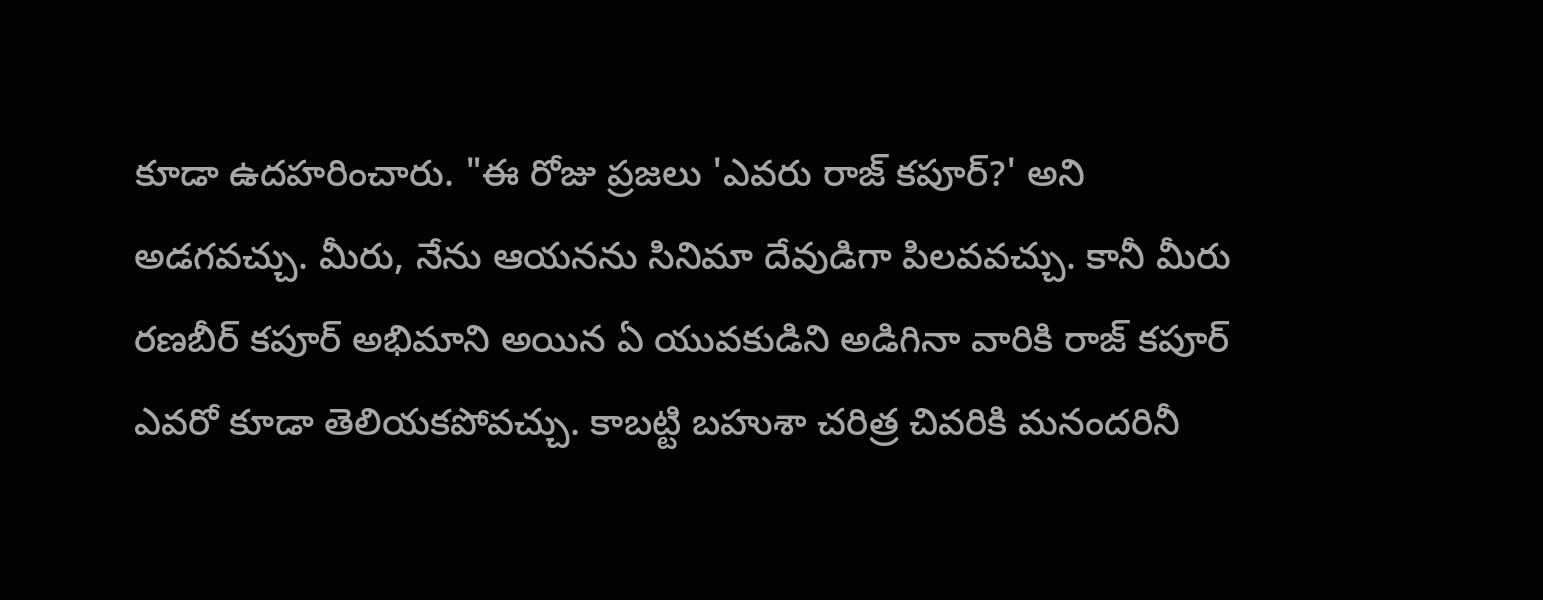కూడా ఉదహరించారు. "ఈ రోజు ప్రజలు 'ఎవరు రాజ్ కపూర్?' అని అడగవచ్చు. మీరు, నేను ఆయనను సినిమా దేవుడిగా పిలవవచ్చు. కానీ మీరు రణబీర్ కపూర్ అభిమాని అయిన ఏ యువకుడిని అడిగినా వారికి రాజ్ కపూర్ ఎవరో కూడా తెలియకపోవచ్చు. కాబట్టి బహుశా చరిత్ర చివరికి మనందరినీ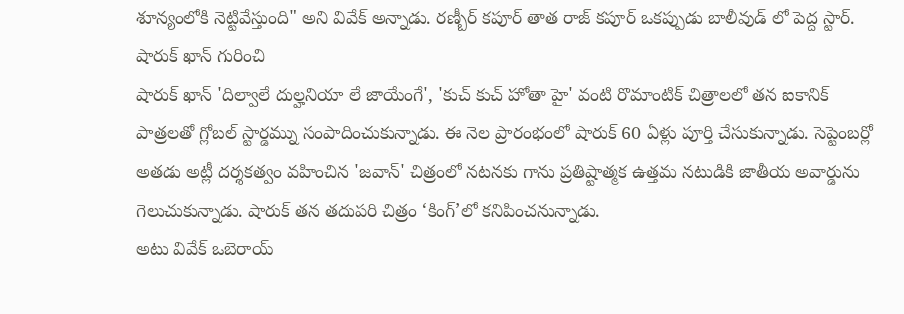శూన్యంలోకి నెట్టివేస్తుంది" అని వివేక్ అన్నాడు. రణ్బీర్ కపూర్ తాత రాజ్ కపూర్ ఒకప్పుడు బాలీవుడ్ లో పెద్ద స్టార్.
షారుక్ ఖాన్ గురించి
షారుక్ ఖాన్ 'దిల్వాలే దుల్హనియా లే జాయేంగే', 'కుచ్ కుచ్ హోతా హై' వంటి రొమాంటిక్ చిత్రాలలో తన ఐకానిక్ పాత్రలతో గ్లోబల్ స్టార్డమ్ను సంపాదించుకున్నాడు. ఈ నెల ప్రారంభంలో షారుక్ 60 ఏళ్లు పూర్తి చేసుకున్నాడు. సెప్టెంబర్లో అతడు అట్లీ దర్శకత్వం వహించిన 'జవాన్' చిత్రంలో నటనకు గాను ప్రతిష్టాత్మక ఉత్తమ నటుడికి జాతీయ అవార్డును గెలుచుకున్నాడు. షారుక్ తన తదుపరి చిత్రం ‘కింగ్’లో కనిపించనున్నాడు.
అటు వివేక్ ఒబెరాయ్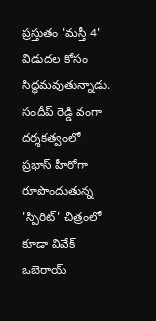ప్రస్తుతం 'మస్తీ 4' విడుదల కోసం సిద్ధమవుతున్నాడు. సందీప్ రెడ్డి వంగా దర్శకత్వంలో ప్రభాస్ హీరోగా రూపొందుతున్న 'స్పిరిట్' చిత్రంలో కూడా వివేక్ ఒబెరాయ్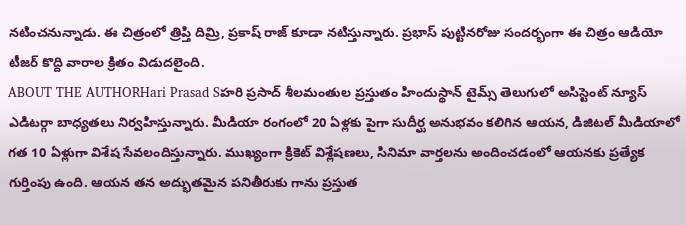నటించనున్నాడు. ఈ చిత్రంలో త్రిప్తి దిమ్రి, ప్రకాష్ రాజ్ కూడా నటిస్తున్నారు. ప్రభాస్ పుట్టినరోజు సందర్భంగా ఈ చిత్రం ఆడియో టీజర్ కొద్ది వారాల క్రితం విడుదలైంది.
ABOUT THE AUTHORHari Prasad Sహరి ప్రసాద్ శీలమంతుల ప్రస్తుతం హిందుస్థాన్ టైమ్స్ తెలుగులో అసిస్టెంట్ న్యూస్ ఎడిటర్గా బాధ్యతలు నిర్వహిస్తున్నారు. మీడియా రంగంలో 20 ఏళ్లకు పైగా సుదీర్ఘ అనుభవం కలిగిన ఆయన, డిజిటల్ మీడియాలో గత 10 ఏళ్లుగా విశేష సేవలందిస్తున్నారు. ముఖ్యంగా క్రికెట్ విశ్లేషణలు, సినిమా వార్తలను అందించడంలో ఆయనకు ప్రత్యేక గుర్తింపు ఉంది. ఆయన తన అద్భుతమైన పనితీరుకు గాను ప్రస్తుత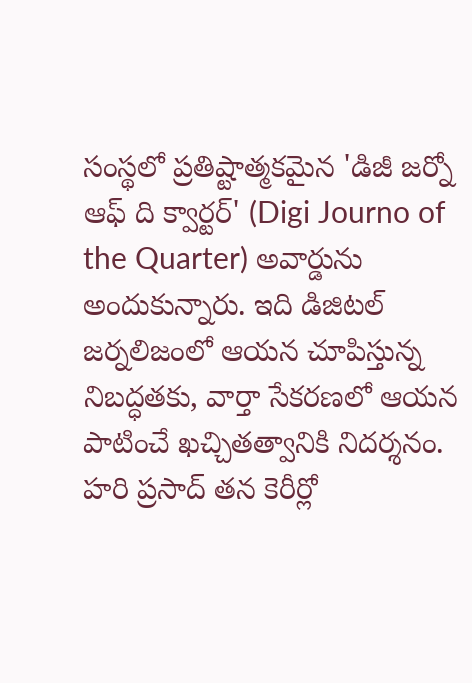సంస్థలో ప్రతిష్టాత్మకమైన 'డిజీ జర్నో ఆఫ్ ది క్వార్టర్' (Digi Journo of the Quarter) అవార్డును అందుకున్నారు. ఇది డిజిటల్ జర్నలిజంలో ఆయన చూపిస్తున్న నిబద్ధతకు, వార్తా సేకరణలో ఆయన పాటించే ఖచ్చితత్వానికి నిదర్శనం. హరి ప్రసాద్ తన కెరీర్లో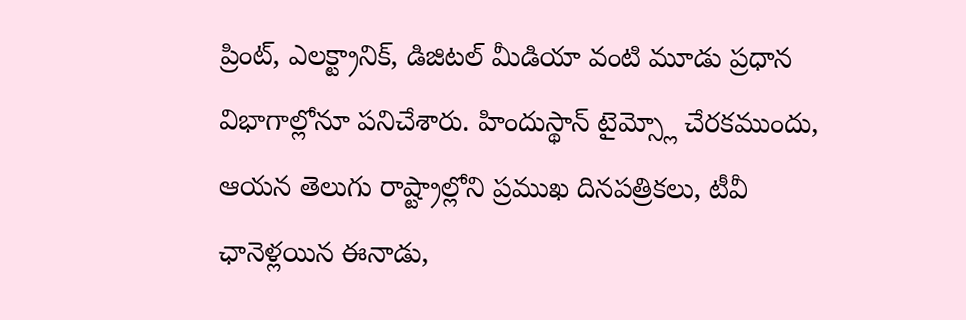ప్రింట్, ఎలక్ట్రానిక్, డిజిటల్ మీడియా వంటి మూడు ప్రధాన విభాగాల్లోనూ పనిచేశారు. హిందుస్థాన్ టైమ్స్లో చేరకముందు, ఆయన తెలుగు రాష్ట్రాల్లోని ప్రముఖ దినపత్రికలు, టీవీ ఛానెళ్లయిన ఈనాడు,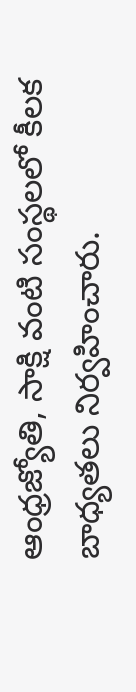ఆంధ్రజ్యోతి, సాక్షి వంటి సంస్థలలో కీలక బాధ్యతలు నిర్వహించారు.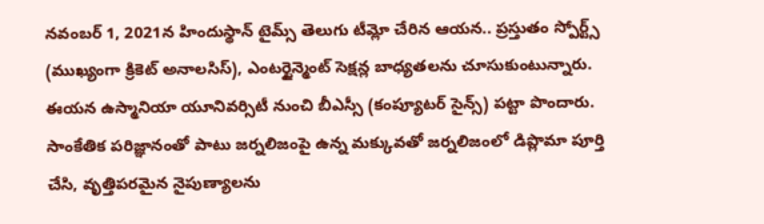నవంబర్ 1, 2021న హిందుస్థాన్ టైమ్స్ తెలుగు టీమ్లో చేరిన ఆయన.. ప్రస్తుతం స్పోర్ట్స్ (ముఖ్యంగా క్రికెట్ అనాలసిస్), ఎంటర్టైన్మెంట్ సెక్షన్ల బాధ్యతలను చూసుకుంటున్నారు. ఈయన ఉస్మానియా యూనివర్సిటీ నుంచి బీఎస్సీ (కంప్యూటర్ సైన్స్) పట్టా పొందారు. సాంకేతిక పరిజ్ఞానంతో పాటు జర్నలిజంపై ఉన్న మక్కువతో జర్నలిజంలో డిప్లొమా పూర్తి చేసి, వృత్తిపరమైన నైపుణ్యాలను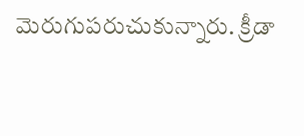మెరుగుపరుచుకున్నారు. క్రీడా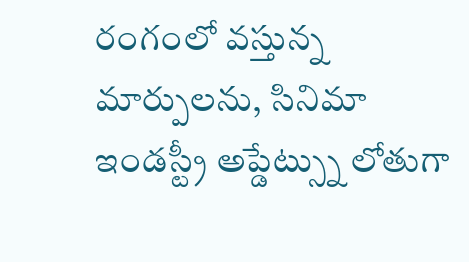రంగంలో వస్తున్న మార్పులను, సినిమా ఇండస్ట్రీ అప్డేట్స్ను లోతుగా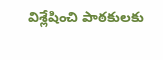విశ్లేషించి పాఠకులకు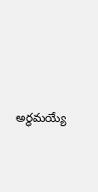అర్థమయ్యే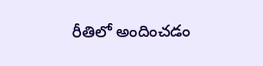రీతిలో అందించడం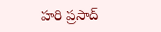హరి ప్రసాద్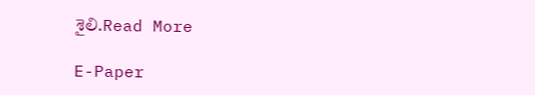శైలి.Read More

E-Paper